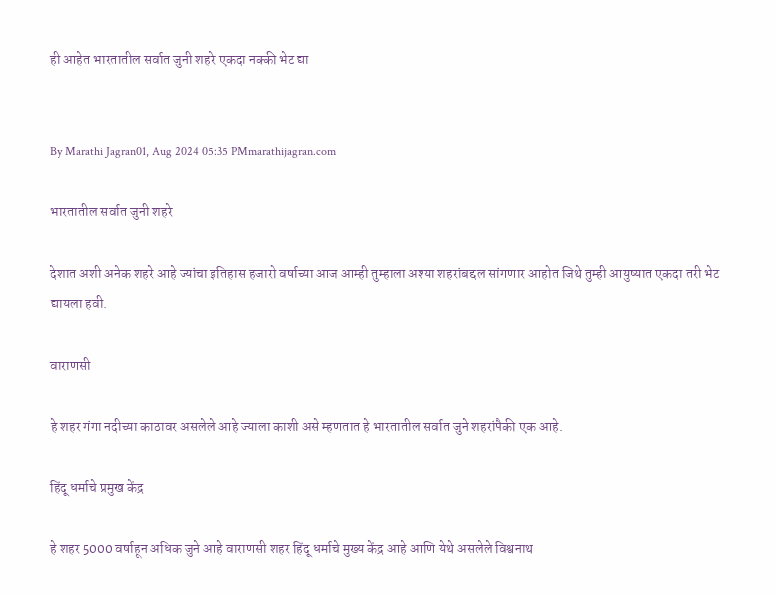ही आहेत भारतातील सर्वात जुनी शहरे एकदा नक्की भेट द्या


By Marathi Jagran01, Aug 2024 05:35 PMmarathijagran.com

भारतातील सर्वात जुनी शहरे

देशात अशी अनेक शहरे आहे ज्यांचा इतिहास हजारो वर्षाच्या आज आम्ही तुम्हाला अश्या शहरांबद्दल सांगणार आहोत जिथे तुम्ही आयुष्यात एकदा तरी भेट द्यायला हवी.

वाराणसी

हे शहर गंगा नदीच्या काठावर असलेले आहे ज्याला काशी असे म्हणतात हे भारतातील सर्वात जुने शहरांपैकी एक आहे.

हिंदू धर्माचे प्रमुख केंद्र

हे शहर 5000 वर्षाहून अधिक जुने आहे वाराणसी शहर हिंदू धर्माचे मुख्य केंद्र आहे आणि येथे असलेले विश्वनाथ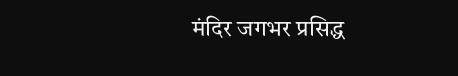मंदिर जगभर प्रसिद्ध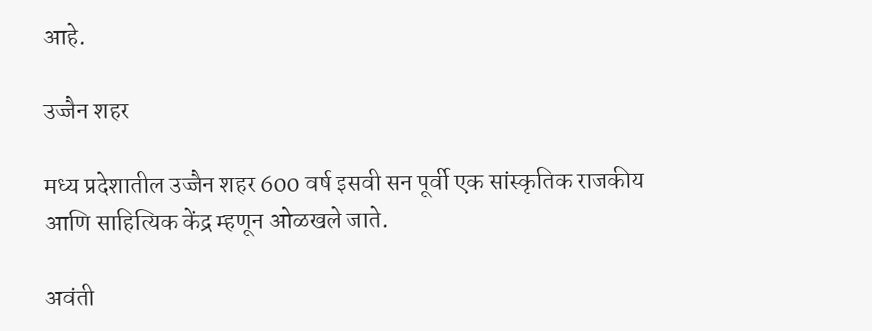आहे.

उज्जैन शहर

मध्य प्रदेशातील उज्जैन शहर 600 वर्ष इसवी सन पूर्वी एक सांस्कृतिक राजकीय आणि साहित्यिक केंद्र म्हणून ओळखले जाते.

अवंती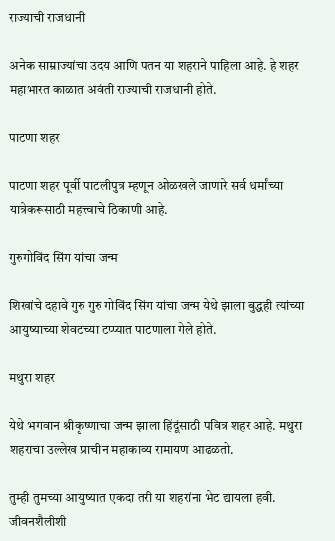राज्याची राजधानी

अनेक साम्राज्यांचा उदय आणि पतन या शहराने पाहिला आहे. हे शहर महाभारत काळात अवंती राज्याची राजधानी होते.

पाटणा शहर

पाटणा शहर पूर्वी पाटलीपुत्र म्हणून ओळखले जाणारे सर्व धर्मांच्या यात्रेकरूसाठी महत्त्वाचे ठिकाणी आहे.

गुरुगोविंद सिंग यांचा जन्म

शिखांचे दहावे गुरु गुरु गोविंद सिंग यांचा जन्म येथे झाला बुद्धही त्यांच्या आयुष्याच्या शेवटच्या टप्प्यात पाटणाला गेले होते.

मथुरा शहर

येथे भगवान श्रीकृष्णाचा जन्म झाला हिंदूंसाठी पवित्र शहर आहे. मथुरा शहराचा उल्लेख प्राचीन महाकाव्य रामायण आढळतो.

तुम्ही तुमच्या आयुष्यात एकदा तरी या शहरांना भेट द्यायला हवी. जीवनशैलीशी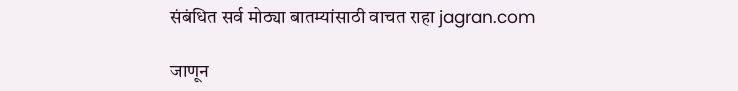संबंधित सर्व मोठ्या बातम्यांसाठी वाचत राहा jagran.com

जाणून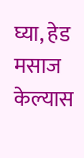घ्या, हेड मसाज केल्यास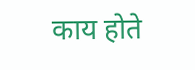काय होते